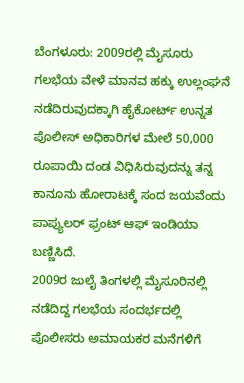ಬೆಂಗಳೂರು: 2009ರಲ್ಲಿ ಮೈಸೂರು ಗಲಭೆಯ ವೇಳೆ ಮಾನವ ಹಕ್ಕು ಉಲ್ಲಂಘನೆ ನಡೆದಿರುವುದಕ್ಕಾಗಿ ಹೈಕೋರ್ಟ್ ಉನ್ನತ ಪೊಲೀಸ್ ಅಧಿಕಾರಿಗಳ ಮೇಲೆ 50,000 ರೂಪಾಯಿ ದಂಡ ವಿಧಿಸಿರುವುದನ್ನು ತನ್ನ ಕಾನೂನು ಹೋರಾಟಕ್ಕೆ ಸಂದ ಜಯವೆಂದು ಪಾಪ್ಯುಲರ್ ಫ್ರಂಟ್ ಆಫ್ ಇಂಡಿಯಾ ಬಣ್ಣಿಸಿದೆ.
2009ರ ಜುಲೈ ತಿಂಗಳಲ್ಲಿ ಮೈಸೂರಿನಲ್ಲಿ ನಡೆದಿದ್ದ ಗಲಭೆಯ ಸಂದರ್ಭದಲ್ಲಿ ಪೊಲೀಸರು ಅಮಾಯಕರ ಮನೆಗಳಿಗೆ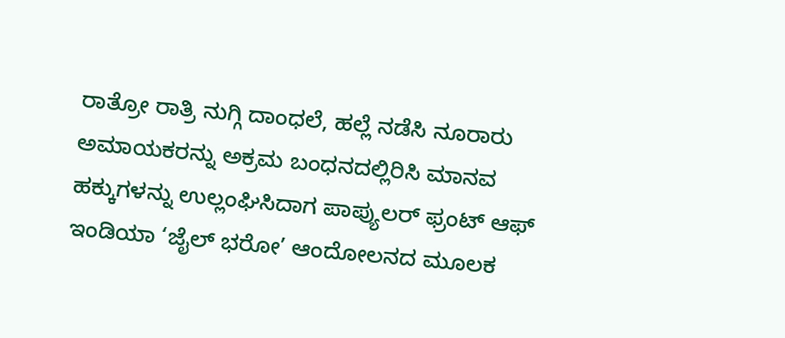ರಾತ್ರೋ ರಾತ್ರಿ ನುಗ್ಗಿ ದಾಂಧಲೆ, ಹಲ್ಲೆ ನಡೆಸಿ ನೂರಾರು ಅಮಾಯಕರನ್ನು ಅಕ್ರಮ ಬಂಧನದಲ್ಲಿರಿಸಿ ಮಾನವ ಹಕ್ಕುಗಳನ್ನು ಉಲ್ಲಂಘಿಸಿದಾಗ ಪಾಪ್ಯುಲರ್ ಫ್ರಂಟ್ ಆಫ್ ಇಂಡಿಯಾ ‘ಜೈಲ್ ಭರೋ’ ಆಂದೋಲನದ ಮೂಲಕ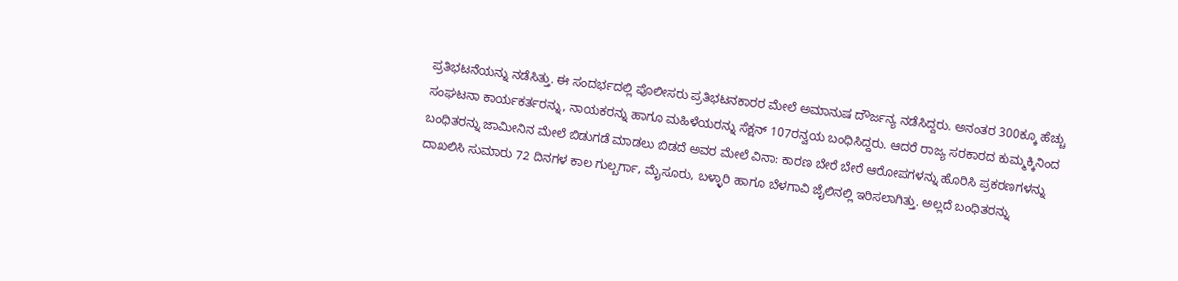ಪ್ರತಿಭಟನೆಯನ್ನು ನಡೆಸಿತ್ತು. ಈ ಸಂದರ್ಭದಲ್ಲಿ ಪೊಲೀಸರು ಪ್ರತಿಭಟನಕಾರರ ಮೇಲೆ ಅಮಾನುಷ ದೌರ್ಜನ್ಯ ನಡೆಸಿದ್ದರು. ಅನಂತರ 300ಕ್ಕೂ ಹೆಚ್ಚು ಸಂಘಟನಾ ಕಾರ್ಯಕರ್ತರನ್ನು, ನಾಯಕರನ್ನು ಹಾಗೂ ಮಹಿಳೆಯರನ್ನು ಸೆಕ್ಷನ್ 107ರನ್ವಯ ಬಂಧಿಸಿದ್ದರು. ಆದರೆ ರಾಜ್ಯ ಸರಕಾರದ ಕುಮ್ಮಕ್ಕಿನಿಂದ ಬಂಧಿತರನ್ನು ಜಾಮೀನಿನ ಮೇಲೆ ಬಿಡುಗಡೆ ಮಾಡಲು ಬಿಡದೆ ಅವರ ಮೇಲೆ ವಿನಾ: ಕಾರಣ ಬೇರೆ ಬೇರೆ ಆರೋಪಗಳನ್ನು ಹೊರಿಸಿ ಪ್ರಕರಣಗಳನ್ನು ದಾಖಲಿಸಿ ಸುಮಾರು 72 ದಿನಗಳ ಕಾಲ ಗುಲ್ಬರ್ಗಾ, ಮೈಸೂರು, ಬಳ್ಳಾರಿ ಹಾಗೂ ಬೆಳಗಾವಿ ಜೈಲಿನಲ್ಲಿ ಇರಿಸಲಾಗಿತ್ತು. ಅಲ್ಲದೆ ಬಂಧಿತರನ್ನು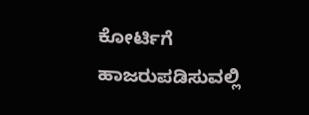ಕೋರ್ಟಿಗೆ ಹಾಜರುಪಡಿಸುವಲ್ಲಿ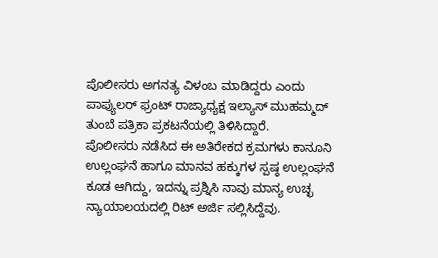ಪೊಲೀಸರು ಅಗನತ್ಯ ವಿಳಂಬ ಮಾಡಿದ್ದರು ಎಂದು ಪಾಪ್ಯುಲರ್ ಫ್ರಂಟ್ ರಾಜ್ಯಾಧ್ಯಕ್ಷ ಇಲ್ಯಾಸ್ ಮುಹಮ್ಮದ್ ತುಂಬೆ ಪತ್ರಿಕಾ ಪ್ರಕಟನೆಯಲ್ಲಿ ತಿಳಿಸಿದ್ದಾರೆ.
ಪೊಲೀಸರು ನಡೆಸಿದ ಈ ಅತಿರೇಕದ ಕ್ರಮಗಳು ಕಾನೂನಿ ಉಲ್ಲಂಘನೆ ಹಾಗೂ ಮಾನವ ಹಕ್ಕುಗಳ ಸ್ಪಷ್ಠ ಉಲ್ಲಂಘನೆ ಕೂಡ ಆಗಿದ್ದು, ಇದನ್ನು ಪ್ರಶ್ನಿಸಿ ನಾವು ಮಾನ್ಯ ಉಚ್ಛ ನ್ಯಾಯಾಲಯದಲ್ಲಿ ರಿಟ್ ಅರ್ಜಿ ಸಲ್ಲಿಸಿದ್ದೆವು.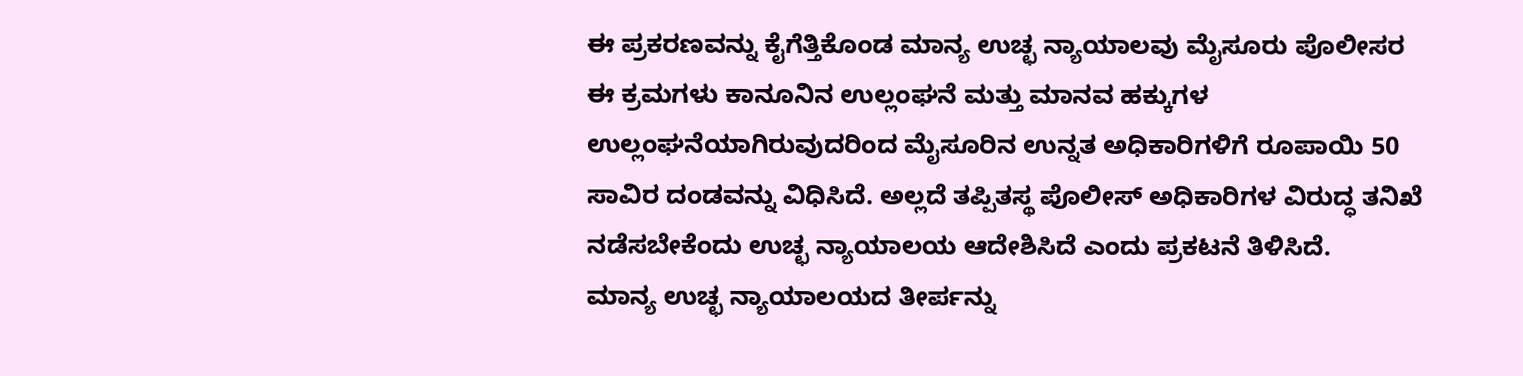ಈ ಪ್ರಕರಣವನ್ನು ಕೈಗೆತ್ತಿಕೊಂಡ ಮಾನ್ಯ ಉಚ್ಛ ನ್ಯಾಯಾಲವು ಮೈಸೂರು ಪೊಲೀಸರ ಈ ಕ್ರಮಗಳು ಕಾನೂನಿನ ಉಲ್ಲಂಘನೆ ಮತ್ತು ಮಾನವ ಹಕ್ಕುಗಳ ಉಲ್ಲಂಘನೆಯಾಗಿರುವುದರಿಂದ ಮೈಸೂರಿನ ಉನ್ನತ ಅಧಿಕಾರಿಗಳಿಗೆ ರೂಪಾಯಿ 50 ಸಾವಿರ ದಂಡವನ್ನು ವಿಧಿಸಿದೆ. ಅಲ್ಲದೆ ತಪ್ಪಿತಸ್ಥ ಪೊಲೀಸ್ ಅಧಿಕಾರಿಗಳ ವಿರುದ್ಧ ತನಿಖೆ ನಡೆಸಬೇಕೆಂದು ಉಚ್ಛ ನ್ಯಾಯಾಲಯ ಆದೇಶಿಸಿದೆ ಎಂದು ಪ್ರಕಟನೆ ತಿಳಿಸಿದೆ.
ಮಾನ್ಯ ಉಚ್ಛ ನ್ಯಾಯಾಲಯದ ತೀರ್ಪನ್ನು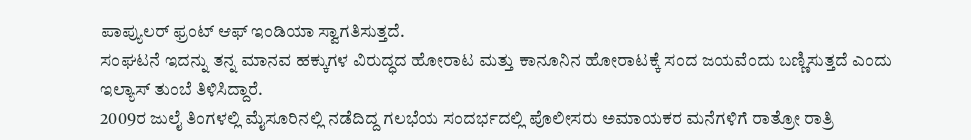ಪಾಪ್ಯುಲರ್ ಫ್ರಂಟ್ ಆಫ್ ಇಂಡಿಯಾ ಸ್ವಾಗತಿಸುತ್ತದೆ.
ಸಂಘಟನೆ ಇದನ್ನು ತನ್ನ ಮಾನವ ಹಕ್ಕುಗಳ ವಿರುದ್ಧದ ಹೋರಾಟ ಮತ್ತು ಕಾನೂನಿನ ಹೋರಾಟಕ್ಕೆ ಸಂದ ಜಯವೆಂದು ಬಣ್ಣಿಸುತ್ತದೆ ಎಂದು ಇಲ್ಯಾಸ್ ತುಂಬೆ ತಿಳಿಸಿದ್ದಾರೆ.
2009ರ ಜುಲೈ ತಿಂಗಳಲ್ಲಿ ಮೈಸೂರಿನಲ್ಲಿ ನಡೆದಿದ್ದ ಗಲಭೆಯ ಸಂದರ್ಭದಲ್ಲಿ ಪೊಲೀಸರು ಅಮಾಯಕರ ಮನೆಗಳಿಗೆ ರಾತ್ರೋ ರಾತ್ರಿ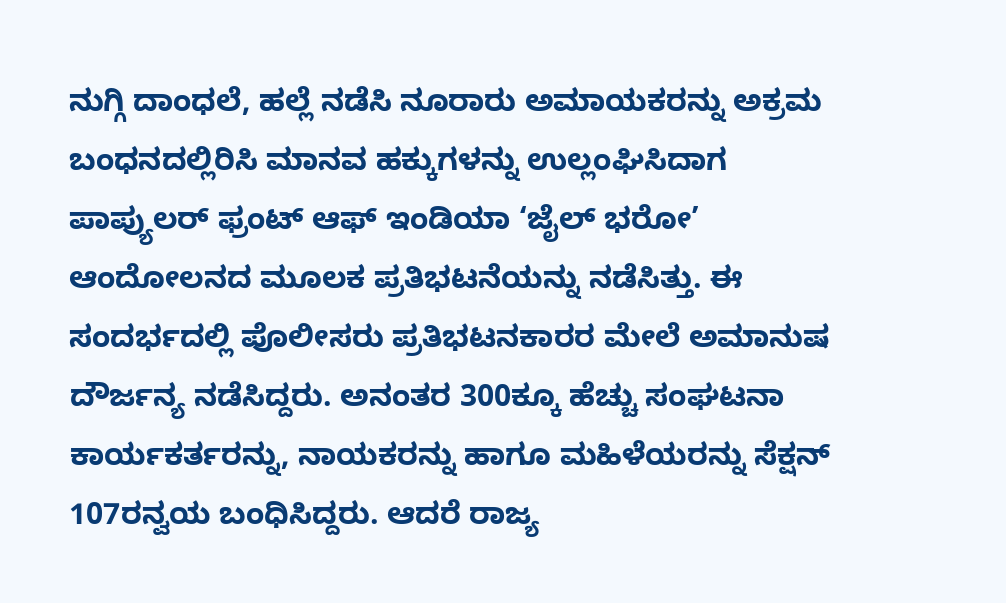ನುಗ್ಗಿ ದಾಂಧಲೆ, ಹಲ್ಲೆ ನಡೆಸಿ ನೂರಾರು ಅಮಾಯಕರನ್ನು ಅಕ್ರಮ ಬಂಧನದಲ್ಲಿರಿಸಿ ಮಾನವ ಹಕ್ಕುಗಳನ್ನು ಉಲ್ಲಂಘಿಸಿದಾಗ ಪಾಪ್ಯುಲರ್ ಫ್ರಂಟ್ ಆಫ್ ಇಂಡಿಯಾ ‘ಜೈಲ್ ಭರೋ’ ಆಂದೋಲನದ ಮೂಲಕ ಪ್ರತಿಭಟನೆಯನ್ನು ನಡೆಸಿತ್ತು. ಈ ಸಂದರ್ಭದಲ್ಲಿ ಪೊಲೀಸರು ಪ್ರತಿಭಟನಕಾರರ ಮೇಲೆ ಅಮಾನುಷ ದೌರ್ಜನ್ಯ ನಡೆಸಿದ್ದರು. ಅನಂತರ 300ಕ್ಕೂ ಹೆಚ್ಚು ಸಂಘಟನಾ ಕಾರ್ಯಕರ್ತರನ್ನು, ನಾಯಕರನ್ನು ಹಾಗೂ ಮಹಿಳೆಯರನ್ನು ಸೆಕ್ಷನ್ 107ರನ್ವಯ ಬಂಧಿಸಿದ್ದರು. ಆದರೆ ರಾಜ್ಯ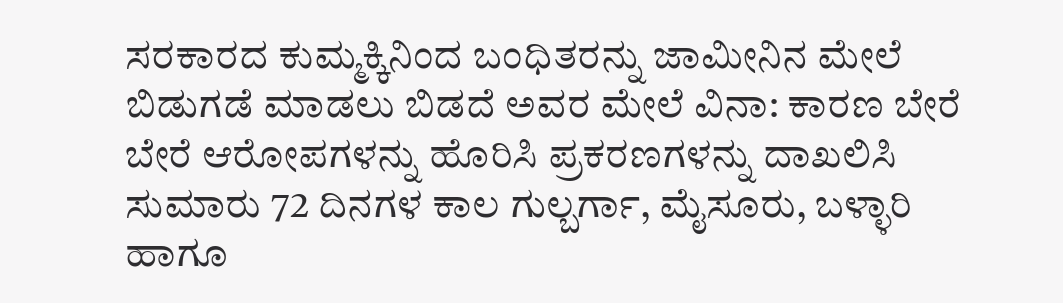ಸರಕಾರದ ಕುಮ್ಮಕ್ಕಿನಿಂದ ಬಂಧಿತರನ್ನು ಜಾಮೀನಿನ ಮೇಲೆ ಬಿಡುಗಡೆ ಮಾಡಲು ಬಿಡದೆ ಅವರ ಮೇಲೆ ವಿನಾ: ಕಾರಣ ಬೇರೆ ಬೇರೆ ಆರೋಪಗಳನ್ನು ಹೊರಿಸಿ ಪ್ರಕರಣಗಳನ್ನು ದಾಖಲಿಸಿ ಸುಮಾರು 72 ದಿನಗಳ ಕಾಲ ಗುಲ್ಬರ್ಗಾ, ಮೈಸೂರು, ಬಳ್ಳಾರಿ ಹಾಗೂ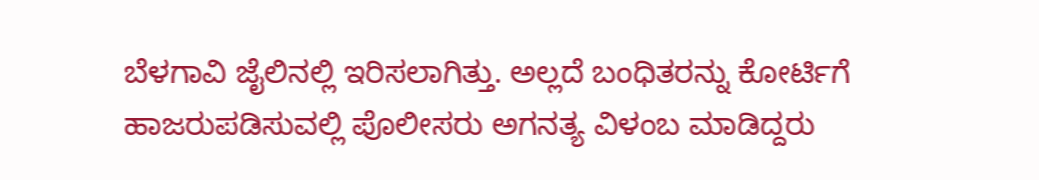ಬೆಳಗಾವಿ ಜೈಲಿನಲ್ಲಿ ಇರಿಸಲಾಗಿತ್ತು. ಅಲ್ಲದೆ ಬಂಧಿತರನ್ನು ಕೋರ್ಟಿಗೆ ಹಾಜರುಪಡಿಸುವಲ್ಲಿ ಪೊಲೀಸರು ಅಗನತ್ಯ ವಿಳಂಬ ಮಾಡಿದ್ದರು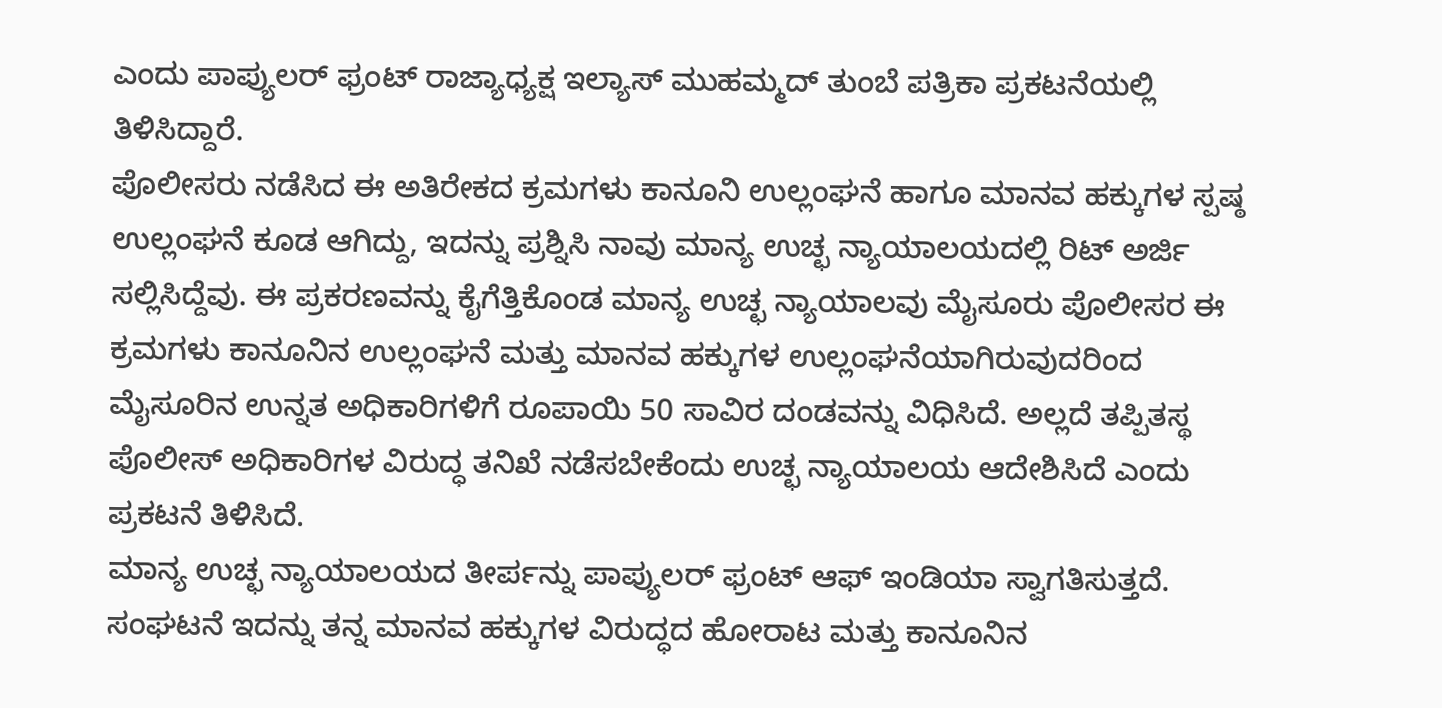ಎಂದು ಪಾಪ್ಯುಲರ್ ಫ್ರಂಟ್ ರಾಜ್ಯಾಧ್ಯಕ್ಷ ಇಲ್ಯಾಸ್ ಮುಹಮ್ಮದ್ ತುಂಬೆ ಪತ್ರಿಕಾ ಪ್ರಕಟನೆಯಲ್ಲಿ ತಿಳಿಸಿದ್ದಾರೆ.
ಪೊಲೀಸರು ನಡೆಸಿದ ಈ ಅತಿರೇಕದ ಕ್ರಮಗಳು ಕಾನೂನಿ ಉಲ್ಲಂಘನೆ ಹಾಗೂ ಮಾನವ ಹಕ್ಕುಗಳ ಸ್ಪಷ್ಠ ಉಲ್ಲಂಘನೆ ಕೂಡ ಆಗಿದ್ದು, ಇದನ್ನು ಪ್ರಶ್ನಿಸಿ ನಾವು ಮಾನ್ಯ ಉಚ್ಛ ನ್ಯಾಯಾಲಯದಲ್ಲಿ ರಿಟ್ ಅರ್ಜಿ ಸಲ್ಲಿಸಿದ್ದೆವು. ಈ ಪ್ರಕರಣವನ್ನು ಕೈಗೆತ್ತಿಕೊಂಡ ಮಾನ್ಯ ಉಚ್ಛ ನ್ಯಾಯಾಲವು ಮೈಸೂರು ಪೊಲೀಸರ ಈ ಕ್ರಮಗಳು ಕಾನೂನಿನ ಉಲ್ಲಂಘನೆ ಮತ್ತು ಮಾನವ ಹಕ್ಕುಗಳ ಉಲ್ಲಂಘನೆಯಾಗಿರುವುದರಿಂದ ಮೈಸೂರಿನ ಉನ್ನತ ಅಧಿಕಾರಿಗಳಿಗೆ ರೂಪಾಯಿ 50 ಸಾವಿರ ದಂಡವನ್ನು ವಿಧಿಸಿದೆ. ಅಲ್ಲದೆ ತಪ್ಪಿತಸ್ಥ ಪೊಲೀಸ್ ಅಧಿಕಾರಿಗಳ ವಿರುದ್ಧ ತನಿಖೆ ನಡೆಸಬೇಕೆಂದು ಉಚ್ಛ ನ್ಯಾಯಾಲಯ ಆದೇಶಿಸಿದೆ ಎಂದು ಪ್ರಕಟನೆ ತಿಳಿಸಿದೆ.
ಮಾನ್ಯ ಉಚ್ಛ ನ್ಯಾಯಾಲಯದ ತೀರ್ಪನ್ನು ಪಾಪ್ಯುಲರ್ ಫ್ರಂಟ್ ಆಫ್ ಇಂಡಿಯಾ ಸ್ವಾಗತಿಸುತ್ತದೆ.
ಸಂಘಟನೆ ಇದನ್ನು ತನ್ನ ಮಾನವ ಹಕ್ಕುಗಳ ವಿರುದ್ಧದ ಹೋರಾಟ ಮತ್ತು ಕಾನೂನಿನ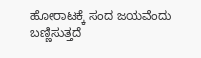ಹೋರಾಟಕ್ಕೆ ಸಂದ ಜಯವೆಂದು ಬಣ್ಣಿಸುತ್ತದೆ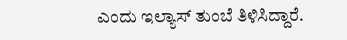ಎಂದು ಇಲ್ಯಾಸ್ ತುಂಬೆ ತಿಳಿಸಿದ್ದಾರೆ.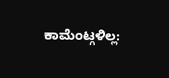ಕಾಮೆಂಟ್ಗಳಿಲ್ಲ: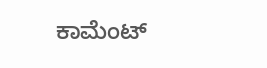ಕಾಮೆಂಟ್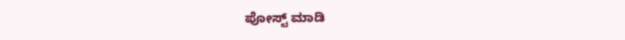ಪೋಸ್ಟ್ ಮಾಡಿ